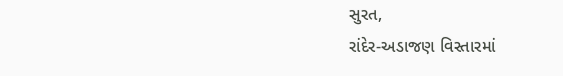સુરત,
રાંદેર-અડાજણ વિસ્તારમાં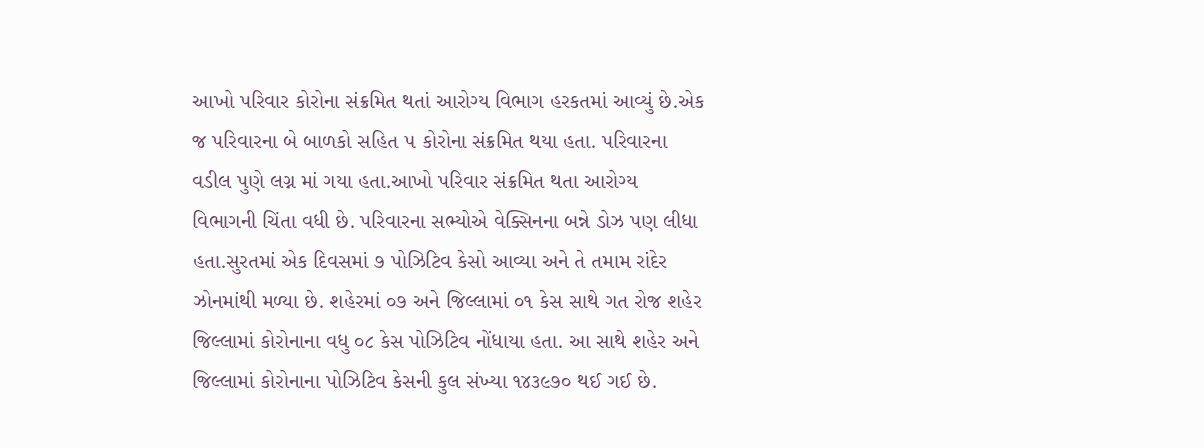આખો પરિવાર કોરોના સંક્રમિત થતાં આરોગ્ય વિભાગ હરકતમાં આવ્યું છે.એક જ પરિવારના બે બાળકો સહિત ૫ કોરોના સંક્રમિત થયા હતા. પરિવારના વડીલ પુણે લગ્ન માં ગયા હતા.આખો પરિવાર સંક્રમિત થતા આરોગ્ય વિભાગની ચિંતા વધી છે. પરિવારના સભ્યોએ વેક્સિનના બન્ને ડોઝ પણ લીધા હતા.સુરતમાં એક દિવસમાં ૭ પોઝિટિવ કેસો આવ્યા અને તે તમામ રાંદેર ઝોનમાંથી મળ્યા છે. શહેરમાં ૦૭ અને જિલ્લામાં ૦૧ કેસ સાથે ગત રોજ શહેર જિલ્લામાં કોરોનાના વધુ ૦૮ કેસ પોઝિટિવ નોંધાયા હતા. આ સાથે શહેર અને જિલ્લામાં કોરોનાના પોઝિટિવ કેસની કુલ સંખ્યા ૧૪૩૯૭૦ થઈ ગઈ છે.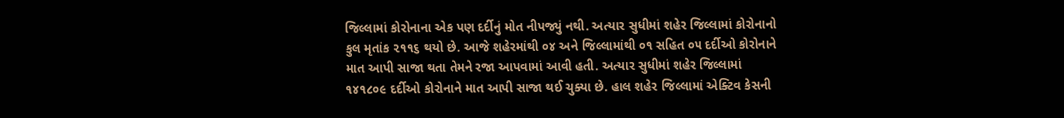જિલ્લામાં કોરોનાના એક પણ દર્દીનું મોત નીપજ્યું નથી. અત્યાર સુધીમાં શહેર જિલ્લામાં કોરોનાનો કુલ મૃતાંક ૨૧૧૬ થયો છે. આજે શહેરમાંથી ૦૪ અને જિલ્લામાંથી ૦૧ સહિત ૦૫ દર્દીઓ કોરોનાને માત આપી સાજા થતા તેમને રજા આપવામાં આવી હતી. અત્યાર સુધીમાં શહેર જિલ્લામાં ૧૪૧૮૦૯ દર્દીઓ કોરોનાને માત આપી સાજા થઈ ચુક્યા છે. હાલ શહેર જિલ્લામાં એક્ટિવ કેસની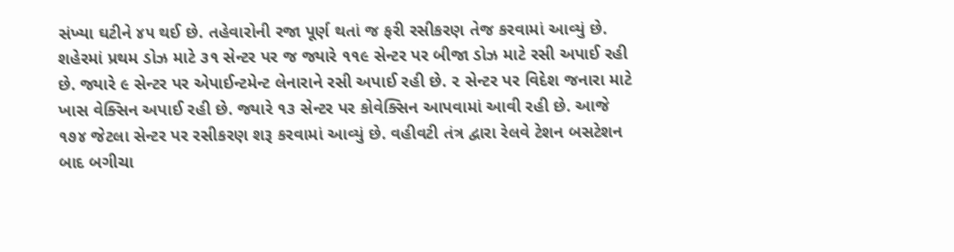સંખ્યા ઘટીને ૪૫ થઈ છે. તહેવારોની રજા પૂર્ણ થતાં જ ફરી રસીકરણ તેજ કરવામાં આવ્યું છે. શહેરમાં પ્રથમ ડોઝ માટે ૩૧ સેન્ટર પર જ જ્યારે ૧૧૯ સેન્ટર પર બીજા ડોઝ માટે રસી અપાઈ રહી છે. જ્યારે ૯ સેન્ટર પર એપાઈન્ટમેન્ટ લેનારાને રસી અપાઈ રહી છે. ૨ સેન્ટર પર વિદેશ જનારા માટે ખાસ વેક્સિન અપાઈ રહી છે. જ્યારે ૧૩ સેન્ટર પર કોવેક્સિન આપવામાં આવી રહી છે. આજે ૧૭૪ જેટલા સેન્ટર પર રસીકરણ શરૂ કરવામાં આવ્યું છે. વહીવટી તંત્ર દ્વારા રેલવે ટેશન બસટેશન બાદ બગીચા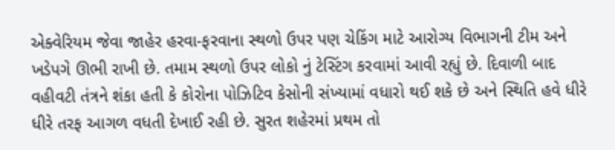એક્વેરિયમ જેવા જાહેર હરવા-ફરવાના સ્થળો ઉપર પણ ચેકિંગ માટે આરોગ્ય વિભાગની ટીમ અને ખડેપગે ઊભી રાખી છે. તમામ સ્થળો ઉપર લોકો નું ટેસ્ટિંગ કરવામાં આવી રહ્યું છે. દિવાળી બાદ વહીવટી તંત્રને શંકા હતી કે કોરોના પોઝિટિવ કેસોની સંખ્યામાં વધારો થઈ શકે છે અને સ્થિતિ હવે ધીરે ધીરે તરફ આગળ વધતી દેખાઈ રહી છે. સુરત શહેરમાં પ્રથમ તો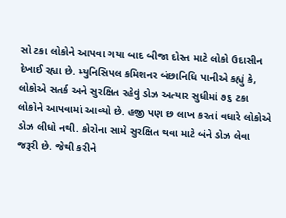સો ટકા લોકોને આપવા ગયા બાદ બીજા દોસ્ત માટે લોકો ઉદાસીન દેખાઈ રહ્યા છે. મ્યુનિસિપલ કમિશનર બંછાનિધિ પાનીએ કહ્યું કે, લોકોએ સતર્ક અને સુરક્ષિત રહેવું ડોઝ અત્યાર સુધીમાં ૭૬ ટકા લોકોને આપવામાં આવ્યો છે. હજી પણ છ લાખ કરતાં વધારે લોકોએ ડોઝ લીધો નથી. કોરોના સામે સુરક્ષિત થવા માટે બંને ડોઝ લેવા જરૂરી છે. જેથી કરીને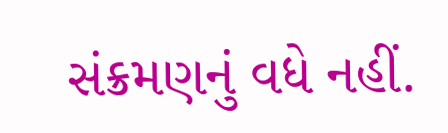સંક્રમણનું વધે નહીં.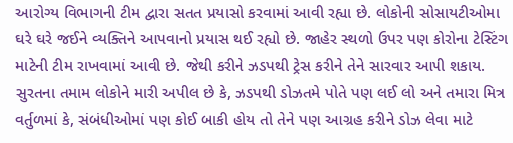આરોગ્ય વિભાગની ટીમ દ્વારા સતત પ્રયાસો કરવામાં આવી રહ્યા છે. લોકોની સોસાયટીઓમા ઘરે ઘરે જઈને વ્યક્તિને આપવાનો પ્રયાસ થઈ રહ્યો છે. જાહેર સ્થળો ઉપર પણ કોરોના ટેસ્ટિંગ માટેની ટીમ રાખવામાં આવી છે. જેથી કરીને ઝડપથી ટ્રેસ કરીને તેને સારવાર આપી શકાય. સુરતના તમામ લોકોને મારી અપીલ છે કે, ઝડપથી ડોઝતમે પોતે પણ લઈ લો અને તમારા મિત્ર વર્તુળમાં કે, સંબંધીઓમાં પણ કોઈ બાકી હોય તો તેને પણ આગ્રહ કરીને ડોઝ લેવા માટે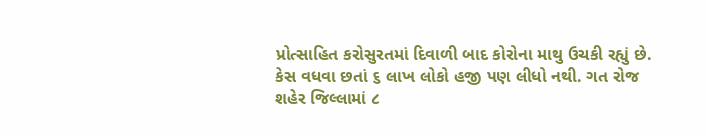પ્રોત્સાહિત કરોસુરતમાં દિવાળી બાદ કોરોના માથુ ઉચકી રહ્યું છે. કેસ વધવા છતાં ૬ લાખ લોકો હજી પણ લીધો નથી. ગત રોજ શહેર જિલ્લામાં ૮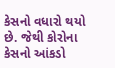કેસનો વધારો થયો છે. જેથી કોરોના કેસનો આંકડો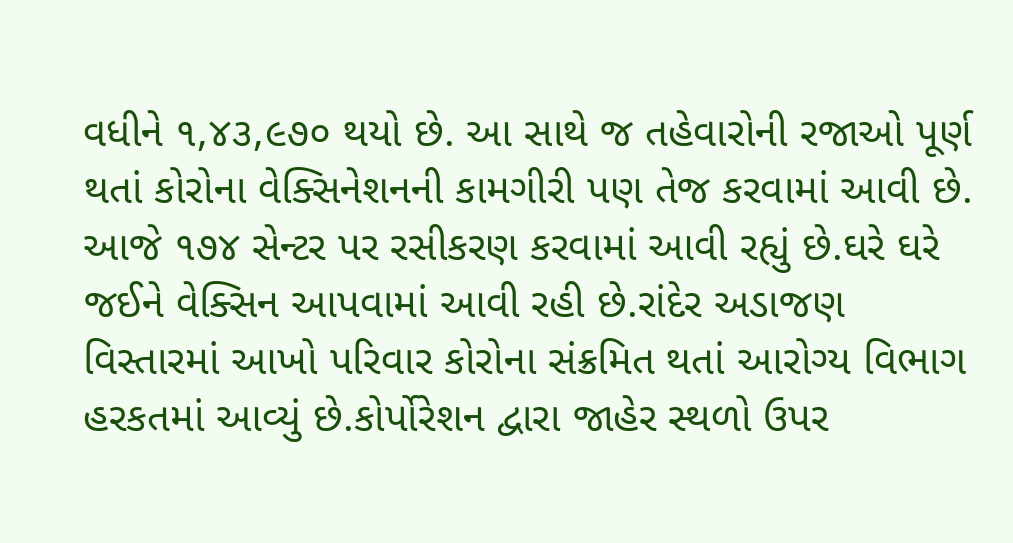વધીને ૧,૪૩,૯૭૦ થયો છે. આ સાથે જ તહેવારોની રજાઓ પૂર્ણ થતાં કોરોના વેક્સિનેશનની કામગીરી પણ તેજ કરવામાં આવી છે. આજે ૧૭૪ સેન્ટર પર રસીકરણ કરવામાં આવી રહ્યું છે.ઘરે ઘરે જઈને વેક્સિન આપવામાં આવી રહી છે.રાંદેર અડાજણ વિસ્તારમાં આખો પરિવાર કોરોના સંક્રમિત થતાં આરોગ્ય વિભાગ હરકતમાં આવ્યું છે.કોર્પોરેશન દ્વારા જાહેર સ્થળો ઉપર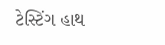ટેસ્ટિંગ હાથ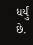ધર્યું છે.